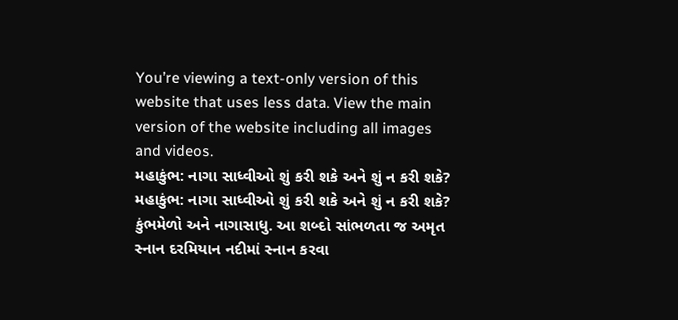You’re viewing a text-only version of this website that uses less data. View the main version of the website including all images and videos.
મહાકુંભ: નાગા સાધ્વીઓ શું કરી શકે અને શું ન કરી શકે?
મહાકુંભ: નાગા સાધ્વીઓ શું કરી શકે અને શું ન કરી શકે?
કુંભમેળો અને નાગાસાધુ. આ શબ્દો સાંભળતા જ અમૃત સ્નાન દરમિયાન નદીમાં સ્નાન કરવા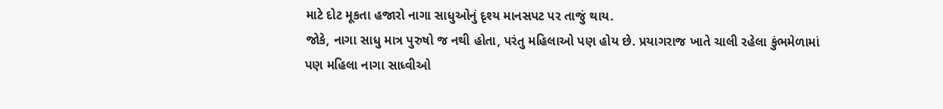માટે દોટ મૂકતા હજારો નાગા સાધુઓનું દૃશ્ય માનસપટ પર તાજું થાય.
જોકે, નાગા સાધુ માત્ર પુરુષો જ નથી હોતા, પરંતુ મહિલાઓ પણ હોય છે. પ્રયાગરાજ ખાતે ચાલી રહેલા કુંભમેળામાં પણ મહિલા નાગા સાધ્વીઓ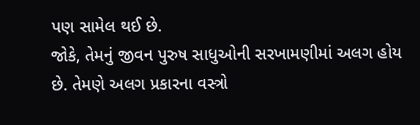પણ સામેલ થઈ છે.
જોકે, તેમનું જીવન પુરુષ સાધુઓની સરખામણીમાં અલગ હોય છે. તેમણે અલગ પ્રકારના વસ્ત્રો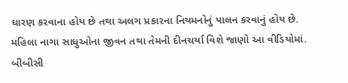ધારણ કરવાના હોય છે તથા અલગ પ્રકારના નિયમનોનું પાલન કરવાનું હોય છે.
મહિલા નાગા સાધુઓના જીવન તથા તેમની દીનચર્યા વિશે જાણો આ વીડિયોમાં.
બીબીસી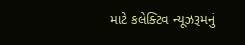માટે કલેક્ટિવ ન્યૂઝરૂમનું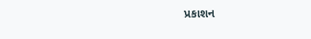પ્રકાશન